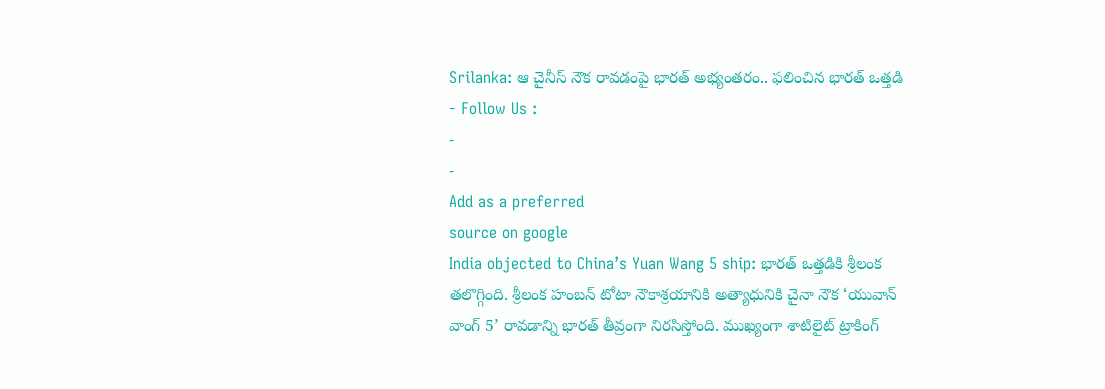Srilanka: ఆ చైనీస్ నౌక రావడంపై భారత్ అభ్యంతరం.. ఫలించిన భారత్ ఒత్తడి
- Follow Us :
-
-
Add as a preferred
source on google
India objected to China’s Yuan Wang 5 ship: భారత్ ఒత్తడికి శ్రీలంక తలొగ్గింది. శ్రీలంక హంబన్ టోటా నౌకాశ్రయానికి అత్యాధునికి చైనా నౌక ‘యువాన్ వాంగ్ 5’ రావడాన్ని భారత్ తీవ్రంగా నిరసిస్తోంది. ముఖ్యంగా శాటిలైట్ ట్రాకింగ్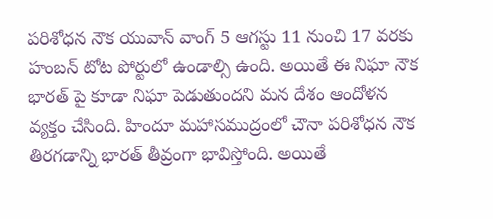పరిశోధన నౌక యువాన్ వాంగ్ 5 ఆగస్టు 11 నుంచి 17 వరకు హంబన్ టోట పోర్టులో ఉండాల్సి ఉంది. అయితే ఈ నిఘా నౌక భారత్ పై కూడా నిఘా పెడుతుందని మన దేశం ఆందోళన వ్యక్తం చేసింది. హిందూ మహాసముద్రంలో చౌనా పరిశోధన నౌక తిరగడాన్ని భారత్ తీవ్రంగా భావిస్తోంది. అయితే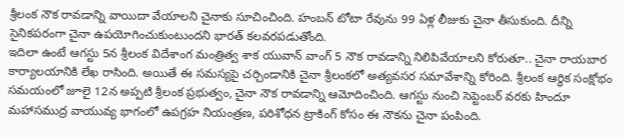శ్రీలంక నౌక రావడాన్ని వాయిదా వేయాలని చైనాకు సూచించింది. హంబన్ టోటా రేవును 99 ఏళ్ల లీజుకు చైనా తీసుకుంది. దీన్ని సైనికపరంగా చైనా ఉపయోగించుకుంటుందని భారత్ కలవరపడుతోంది.
ఇదిలా ఉంటే ఆగస్టు 5న శ్రీలంక విదేశాంగ మంత్రిత్వ శాక యువాన్ వాంగ్ 5 నౌక రావడాన్ని నిలిపివేయాలని కోరుతూ.. చైనా రాయబార కార్యాలయానికి లేఖ రాసింది. అయితే ఈ సమస్యపై చర్చిండానికి చైనా శ్రీలంకలో అత్యవసర సమావేశాన్ని కోరింది. శ్రీలంక ఆర్థిక సంక్షోభం సమయంలో జూలై 12న అప్పటి శ్రీలంక ప్రభుత్వం, చైనా నౌక రావడాన్ని ఆమోదించింది. ఆగస్టు నుంచి సెప్టెంబర్ వరకు హిందూ మహాసముద్ర వాయువ్య భాగంలో ఉపగ్రహ నియంత్రణ, పరిశోధన ట్రాకింగ్ కోసం ఈ నౌకను చైనా పంపింది.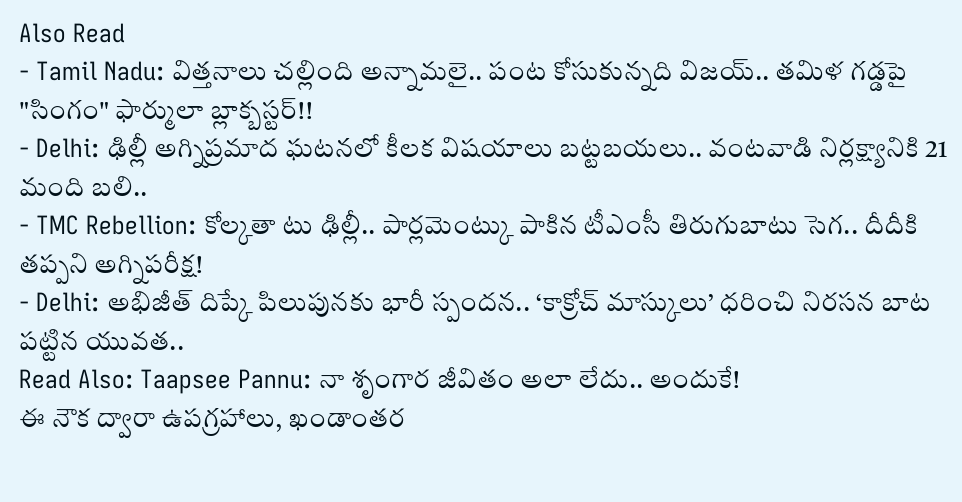Also Read
- Tamil Nadu: విత్తనాలు చల్లింది అన్నామలై.. పంట కోసుకున్నది విజయ్.. తమిళ గడ్డపై "సింగం" ఫార్ములా బ్లాక్బస్టర్!!
- Delhi: ఢిల్లీ అగ్నిప్రమాద ఘటనలో కీలక విషయాలు బట్టబయలు.. వంటవాడి నిర్లక్ష్యానికి 21 మంది బలి..
- TMC Rebellion: కోల్కతా టు ఢిల్లీ.. పార్లమెంట్కు పాకిన టీఎంసీ తిరుగుబాటు సెగ.. దీదీకి తప్పని అగ్నిపరీక్ష!
- Delhi: అభిజీత్ దిప్కే పిలుపునకు భారీ స్పందన.. ‘కాక్రోచ్ మాస్కులు’ ధరించి నిరసన బాట పట్టిన యువత..
Read Also: Taapsee Pannu: నా శృంగార జీవితం అలా లేదు.. అందుకే!
ఈ నౌక ద్వారా ఉపగ్రహాలు, ఖండాంతర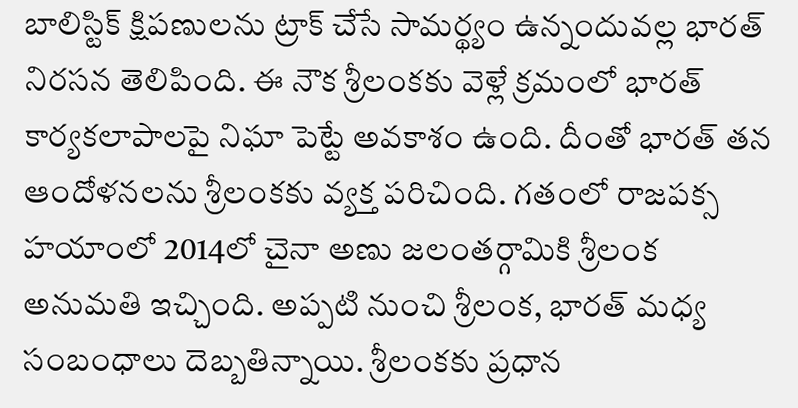బాలిస్టిక్ క్షిపణులను ట్రాక్ చేసే సామర్థ్యం ఉన్నందువల్ల భారత్ నిరసన తెలిపింది. ఈ నౌక శ్రీలంకకు వెళ్లే క్రమంలో భారత్ కార్యకలాపాలపై నిఘా పెట్టే అవకాశం ఉంది. దీంతో భారత్ తన ఆందోళనలను శ్రీలంకకు వ్యక్త పరిచింది. గతంలో రాజపక్స హయాంలో 2014లో చైనా అణు జలంతర్గామికి శ్రీలంక అనుమతి ఇచ్చింది. అప్పటి నుంచి శ్రీలంక, భారత్ మధ్య సంబంధాలు దెబ్బతిన్నాయి. శ్రీలంకకు ప్రధాన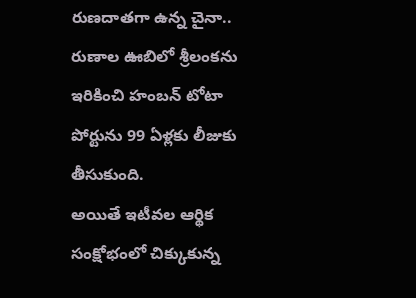రుణదాతగా ఉన్న చైనా.. రుణాల ఊబిలో శ్రీలంకను ఇరికించి హంబన్ టోటా పోర్టును 99 ఏళ్లకు లీజుకు తీసుకుంది.
అయితే ఇటీవల ఆర్థిక సంక్షోభంలో చిక్కుకున్న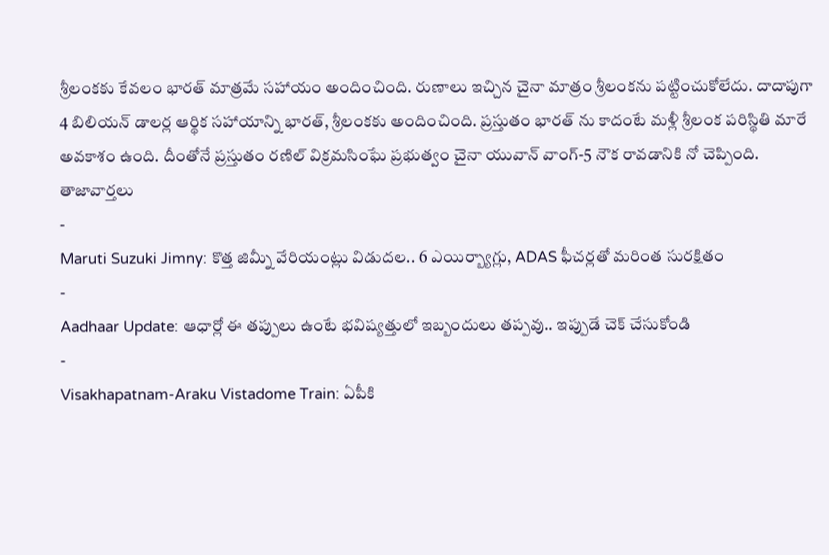శ్రీలంకకు కేవలం భారత్ మాత్రమే సహాయం అందించింది. రుణాలు ఇచ్చిన చైనా మాత్రం శ్రీలంకను పట్టించుకోలేదు. దాదాపుగా 4 బిలియన్ డాలర్ల ఆర్థిక సహాయాన్ని భారత్, శ్రీలంకకు అందించింది. ప్రస్తుతం భారత్ ను కాదంటే మళ్లీ శ్రీలంక పరిస్థితి మారే అవకాశం ఉంది. దీంతోనే ప్రస్తుతం రణిల్ విక్రమసింఘే ప్రభుత్వం చైనా యువాన్ వాంగ్-5 నౌక రావడానికి నో చెప్పింది.
తాజావార్తలు
-
Maruti Suzuki Jimny: కొత్త జిమ్నీ వేరియంట్లు విడుదల.. 6 ఎయిర్బ్యాగ్లు, ADAS ఫీచర్లతో మరింత సురక్షితం
-
Aadhaar Update: ఆధార్లో ఈ తప్పులు ఉంటే భవిష్యత్తులో ఇబ్బందులు తప్పవు.. ఇప్పుడే చెక్ చేసుకోండి
-
Visakhapatnam-Araku Vistadome Train: ఏపీకి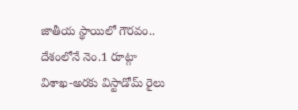జాతీయ స్థాయిలో గౌరవం.. దేశంలోనే నెం.1 రూట్గా విశాఖ-అరకు విస్టాడోమ్ రైలు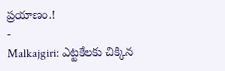ప్రయాణం.!
-
Malkajgiri: ఎట్టకేలకు చిక్కిన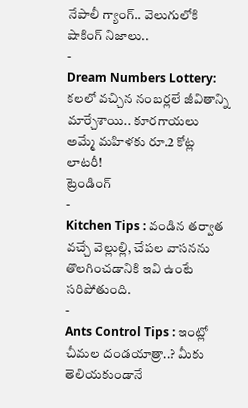నేపాలీ గ్యాంగ్.. వెలుగులోకి షాకింగ్ నిజాలు..
-
Dream Numbers Lottery: కలలో వచ్చిన నంబర్లలే జీవితాన్ని మార్చేశాయి.. కూరగాయలు అమ్మే మహిళకు రూ.2 కోట్ల లాటరీ!
ట్రెండింగ్
-
Kitchen Tips : వండిన తర్వాత వచ్చే వెల్లుల్లి, చేపల వాసనను తొలగించడానికి ఇవి ఉంటే సరిపోతుంది.
-
Ants Control Tips : ఇంట్లో చీమల దండయాత్రా..? మీకు తెలియకుండానే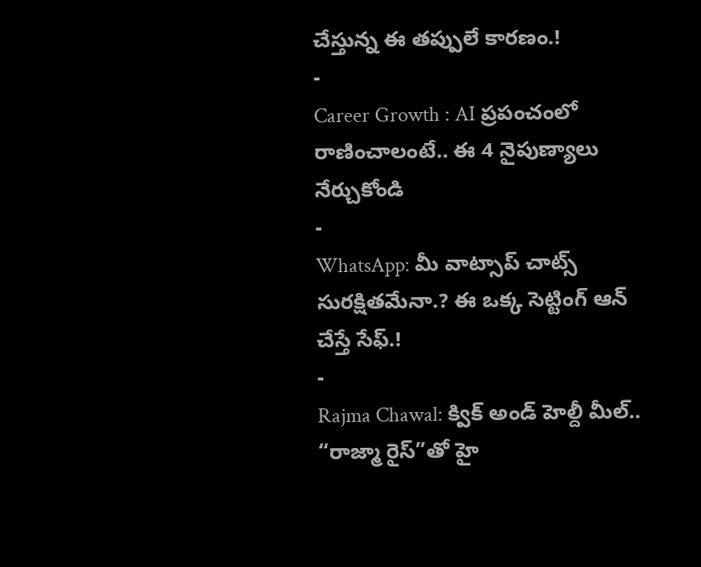చేస్తున్న ఈ తప్పులే కారణం.!
-
Career Growth : AI ప్రపంచంలో రాణించాలంటే.. ఈ 4 నైపుణ్యాలు నేర్చుకోండి
-
WhatsApp: మీ వాట్సాప్ చాట్స్ సురక్షితమేనా.? ఈ ఒక్క సెట్టింగ్ ఆన్ చేస్తే సేఫ్.!
-
Rajma Chawal: క్విక్ అండ్ హెల్దీ మీల్.. “రాజ్మా రైస్”తో హై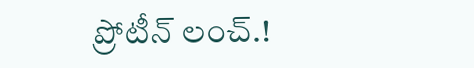ప్రోటీన్ లంచ్.!